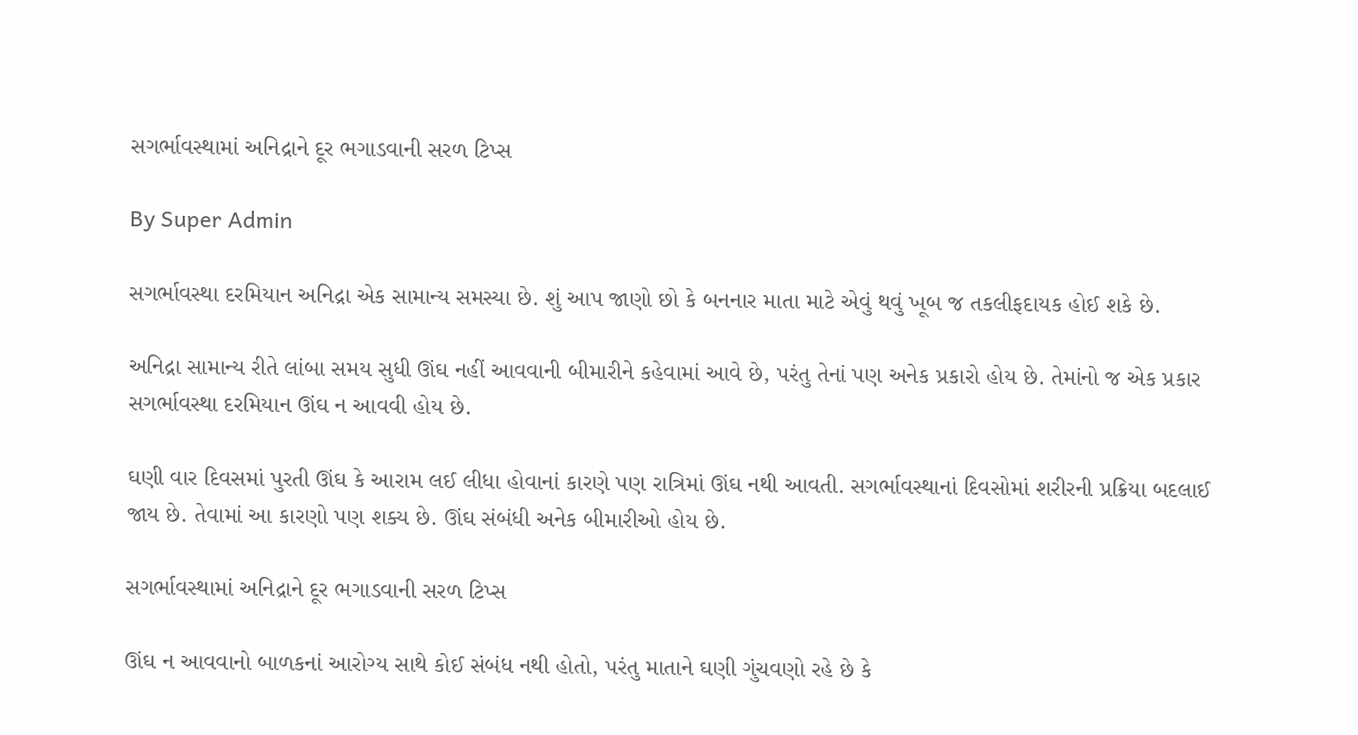સગર્ભાવસ્થામાં અનિદ્રાને દૂર ભગાડવાની સરળ ટિપ્સ

By Super Admin

સગર્ભાવસ્થા દરમિયાન અનિદ્રા એક સામાન્ય સમસ્યા છે. શું આપ જાણો છો કે બનનાર માતા માટે એવું થવું ખૂબ જ તકલીફદાયક હોઈ શકે છે.

અનિદ્રા સામાન્ય રીતે લાંબા સમય સુધી ઊંઘ નહીં આવવાની બીમારીને કહેવામાં આવે છે, પરંતુ તેનાં પણ અનેક પ્રકારો હોય છે. તેમાંનો જ એક પ્રકાર સગર્ભાવસ્થા દરમિયાન ઊંઘ ન આવવી હોય છે.

ઘણી વાર દિવસમાં પુરતી ઊંઘ કે આરામ લઈ લીધા હોવાનાં કારણે પણ રાત્રિમાં ઊંઘ નથી આવતી. સગર્ભાવસ્થાનાં દિવસોમાં શરીરની પ્રક્રિયા બદલાઈ જાય છે. તેવામાં આ કારણો પણ શક્ય છે. ઊંઘ સંબંધી અનેક બીમારીઓ હોય છે.

સગર્ભાવસ્થામાં અનિદ્રાને દૂર ભગાડવાની સરળ ટિપ્સ

ઊંઘ ન આવવાનો બાળકનાં આરોગ્ય સાથે કોઈ સંબંધ નથી હોતો, પરંતુ માતાને ઘણી ગુંચવણો રહે છે કે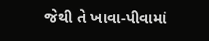જેથી તે ખાવા-પીવામાં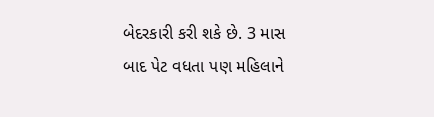બેદરકારી કરી શકે છે. 3 માસ બાદ પેટ વધતા પણ મહિલાને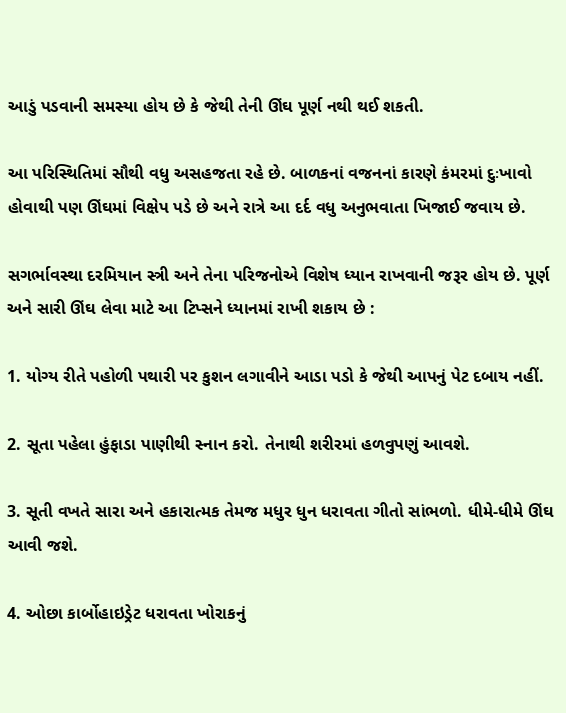આડું પડવાની સમસ્યા હોય છે કે જેથી તેની ઊંઘ પૂર્ણ નથી થઈ શકતી.

આ પરિસ્થિતિમાં સૌથી વધુ અસહજતા રહે છે. બાળકનાં વજનનાં કારણે કંમરમાં દુઃખાવો હોવાથી પણ ઊંઘમાં વિક્ષેપ પડે છે અને રાત્રે આ દર્દ વધુ અનુભવાતા ખિજાઈ જવાય છે.

સગર્ભાવસ્થા દરમિયાન સ્ત્રી અને તેના પરિજનોએ વિશેષ ધ્યાન રાખવાની જરૂર હોય છે. પૂર્ણ અને સારી ઊંઘ લેવા માટે આ ટિપ્સને ધ્યાનમાં રાખી શકાય છે :

1. યોગ્ય રીતે પહોળી પથારી પર કુશન લગાવીને આડા પડો કે જેથી આપનું પેટ દબાય નહીં.

2. સૂતા પહેલા હુંફાડા પાણીથી સ્નાન કરો. તેનાથી શરીરમાં હળવુપણું આવશે.

3. સૂતી વખતે સારા અને હકારાત્મક તેમજ મધુર ધુન ધરાવતા ગીતો સાંભળો. ધીમે-ધીમે ઊંઘ આવી જશે.

4. ઓછા કાર્બોહાઇડ્રેટ ધરાવતા ખોરાકનું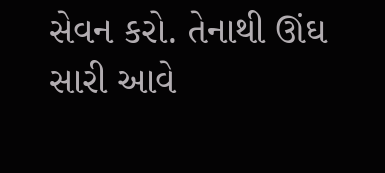સેવન કરો. તેનાથી ઊંઘ સારી આવે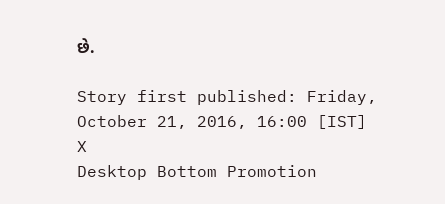છે.

Story first published: Friday, October 21, 2016, 16:00 [IST]
X
Desktop Bottom Promotion